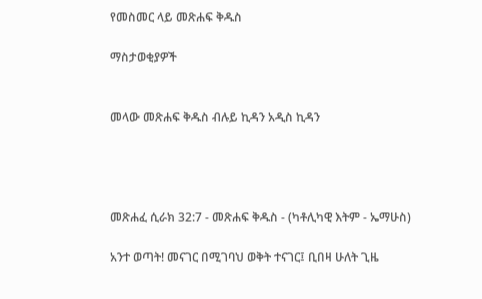የመስመር ላይ መጽሐፍ ቅዱስ

ማስታወቂያዎች


መላው መጽሐፍ ቅዱስ ብሉይ ኪዳን አዲስ ኪዳን




መጽሐፈ ሲራክ 32:7 - መጽሐፍ ቅዱስ - (ካቶሊካዊ እትም - ኤማሁስ)

አንተ ወጣት! መናገር በሚገባህ ወቅት ተናገር፤ ቢበዛ ሁለት ጊዜ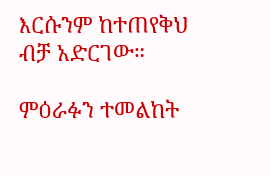እርሱንም ከተጠየቅህ ብቻ አድርገው።

ምዕራፉን ተመልከት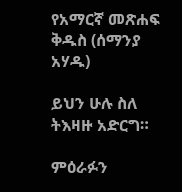የአማርኛ መጽሐፍ ቅዱስ (ሰማንያ አሃዱ)

ይህን ሁሉ ስለ ትእዛዙ አድርግ።

ምዕራፉን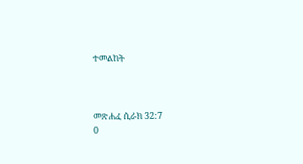ተመልከት



መጽሐፈ ሲራክ 32:7
0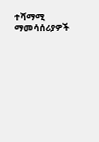ተሻማሚ ማመሳሰሪያዎች